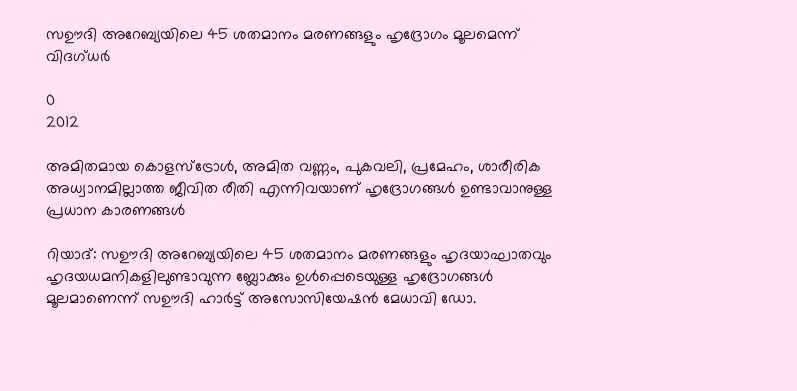സഊദി അറേബ്യയിലെ 45 ശതമാനം മരണങ്ങളും ഹൃദ്രോഗം മൂലമെന്ന് വിദഗ്ധര്‍

0
2012

അമിതമായ കൊളസ്‍ട്രോള്‍, അമിത വണ്ണം, പുകവലി, പ്രമേഹം, ശാരീരിക അധ്വാനമില്ലാത്ത ജീവിത രീതി എന്നിവയാണ് ഹൃദ്രോഗങ്ങള്‍ ഉണ്ടാവാനുള്ള പ്രധാന കാരണങ്ങള്‍

റിയാദ്: സഊദി അറേബ്യയിലെ 45 ശതമാനം മരണങ്ങളും ഹൃദയാഘാതവും ഹൃദയധമനികളിലുണ്ടാവുന്ന ബ്ലോക്കും ഉള്‍പ്പെടെയുള്ള ഹൃദ്രോഗങ്ങള്‍ മൂലമാണെന്ന് സഊദി ഹാര്‍ട്ട് അസോസിയേഷന്‍ മേധാവി ഡോ.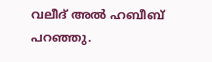വലീദ് അല്‍ ഹബീബ് പറഞ്ഞു.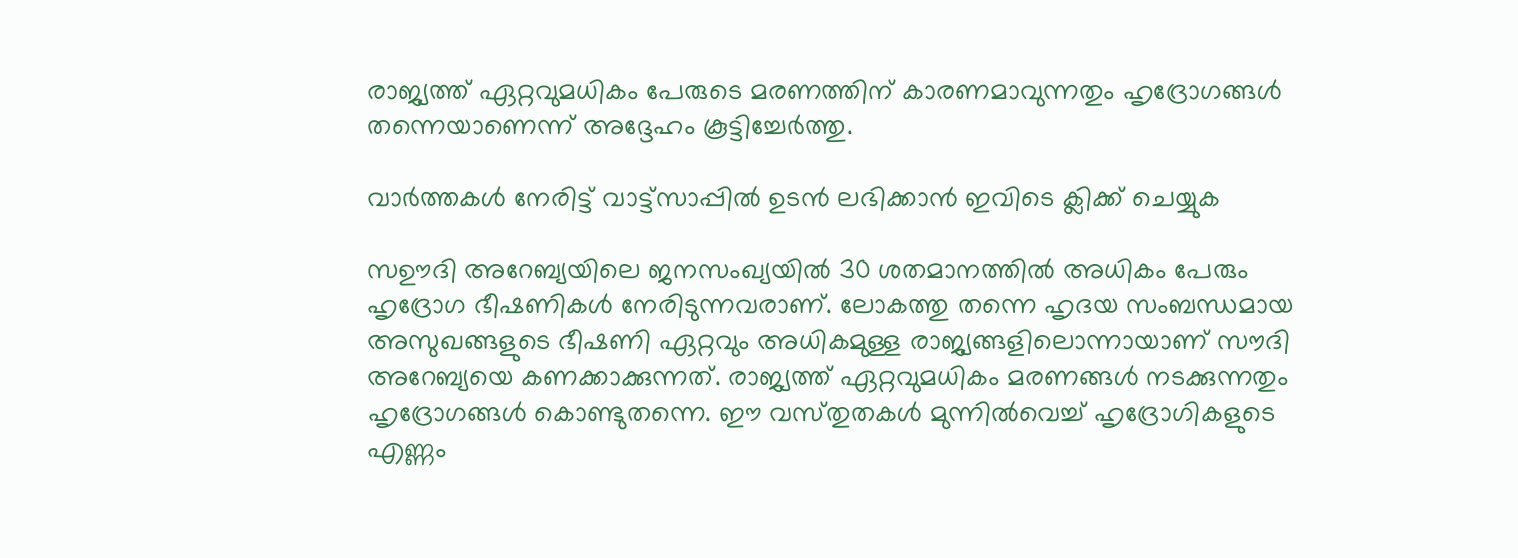രാജ്യത്ത് ഏറ്റവുമധികം പേരുടെ മരണത്തിന് കാരണമാവുന്നതും ഹൃദ്രോഗങ്ങള്‍ തന്നെയാണെന്ന് അദ്ദേഹം കൂട്ടിച്ചേര്‍ത്തു.

വാർത്തകൾ നേരിട്ട് വാട്ട്സാപ്പിൽ ഉടൻ ലഭിക്കാൻ ഇവിടെ ക്ലിക്ക് ചെയ്യുക

സഊദി അറേബ്യയിലെ ജനസംഖ്യയില്‍ 30 ശതമാനത്തില്‍ അധികം പേരും ഹൃദ്രോഗ ഭീഷണികള്‍ നേരിടുന്നവരാണ്. ലോകത്തു തന്നെ ഹൃദയ സംബന്ധമായ അസുഖങ്ങളുടെ ഭീഷണി ഏറ്റവും അധികമുള്ള രാജ്യങ്ങളിലൊന്നായാണ് സൗദി അറേബ്യയെ കണക്കാക്കുന്നത്. രാജ്യത്ത് ഏറ്റവുമധികം മരണങ്ങള്‍ നടക്കുന്നതും ഹൃദ്രോഗങ്ങള്‍ കൊണ്ടുതന്നെ. ഈ വസ്‍തുതകള്‍ മുന്നില്‍വെച്ച് ഹൃദ്രോഗികളുടെ എണ്ണം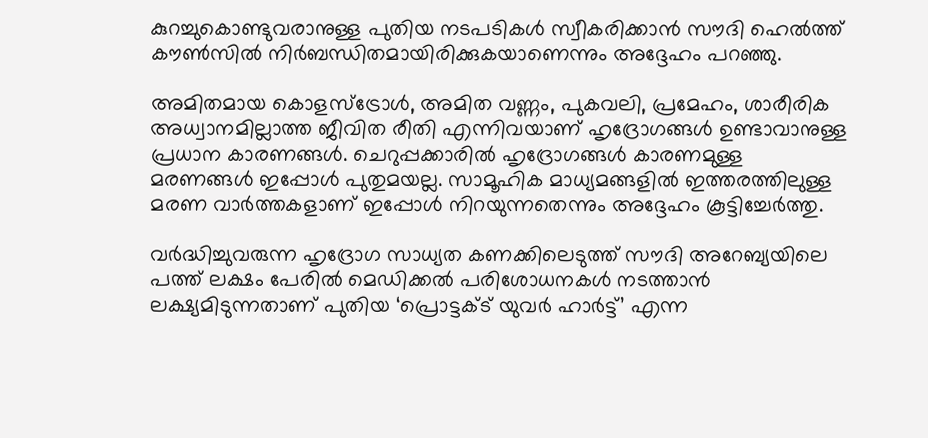കുറച്ചുകൊണ്ടുവരാനുള്ള പുതിയ നടപടികള്‍ സ്വീകരിക്കാന്‍ സൗദി ഹെല്‍ത്ത് കൗണ്‍സില്‍ നിര്‍ബന്ധിതമായിരിക്കുകയാണെന്നും അദ്ദേഹം പറഞ്ഞു.

അമിതമായ കൊളസ്‍ട്രോള്‍, അമിത വണ്ണം, പുകവലി, പ്രമേഹം, ശാരീരിക അധ്വാനമില്ലാത്ത ജീവിത രീതി എന്നിവയാണ് ഹൃദ്രോഗങ്ങള്‍ ഉണ്ടാവാനുള്ള പ്രധാന കാരണങ്ങള്‍. ചെറുപ്പക്കാരില്‍ ഹൃദ്രോഗങ്ങള്‍ കാരണമുള്ള മരണങ്ങള്‍ ഇപ്പോള്‍ പുതുമയല്ല. സാമൂഹിക മാധ്യമങ്ങളില്‍ ഇത്തരത്തിലുള്ള മരണ വാര്‍ത്തകളാണ് ഇപ്പോള്‍ നിറയുന്നതെന്നും അദ്ദേഹം കൂട്ടിച്ചേര്‍ത്തു.

വര്‍ദ്ധിച്ചുവരുന്ന ഹൃദ്രോഗ സാധ്യത കണക്കിലെടുത്ത് സൗദി അറേബ്യയിലെ പത്ത് ലക്ഷം പേരില്‍ മെഡിക്കല്‍ പരിശോധനകള്‍ നടത്താന്‍ ലക്ഷ്യമിടുന്നതാണ് പുതിയ ‘പ്രൊട്ടക്ട് യുവര്‍ ഹാര്‍ട്ട്’ എന്ന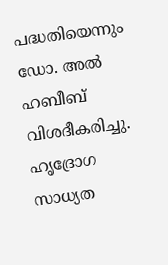പദ്ധതിയെന്നും ഡോ. അല്‍ ഹബീബ് വിശദീകരിച്ചു. ഹൃദ്രോഗ സാധ്യത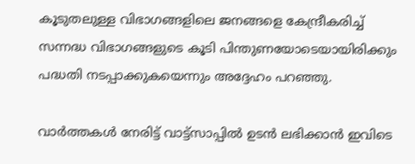കൂടുതലുള്ള വിഭാഗങ്ങളിലെ ജനങ്ങളെ കേന്ദ്രീകരിച്ച് സന്നദ്ധ വിഭാഗങ്ങളുടെ കൂടി പിന്തുണയോടെയായിരിക്കും പദ്ധതി നടപ്പാക്കുകയെന്നും അദ്ദേഹം പറഞ്ഞു.

വാർത്തകൾ നേരിട്ട് വാട്ട്സാപ്പിൽ ഉടൻ ലഭിക്കാൻ ഇവിടെ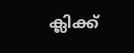ക്ലിക്ക്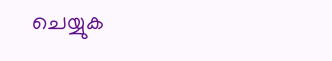ചെയ്യുക